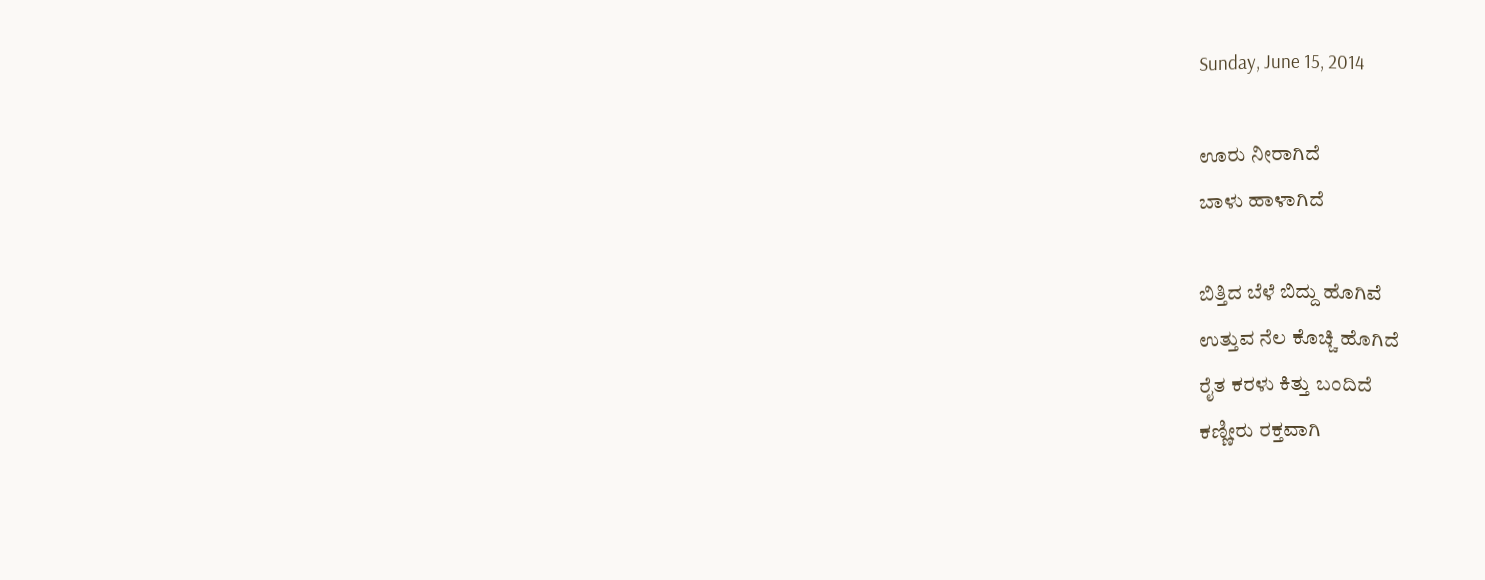Sunday, June 15, 2014

ಊರು ನೀರಾಗಿದೆ
ಬಾಳು ಹಾಳಾಗಿದೆ

ಬಿತ್ತಿದ ಬೆಳೆ ಬಿದ್ದು ಹೊಗಿವೆ
ಉತ್ತುವ ನೆಲ ಕೊಚ್ಚಿ ಹೊಗಿದೆ
ರೈತ ಕರಳು ಕಿತ್ತು ಬಂದಿದೆ
ಕಣ್ಣೀರು ರಕ್ತವಾಗಿ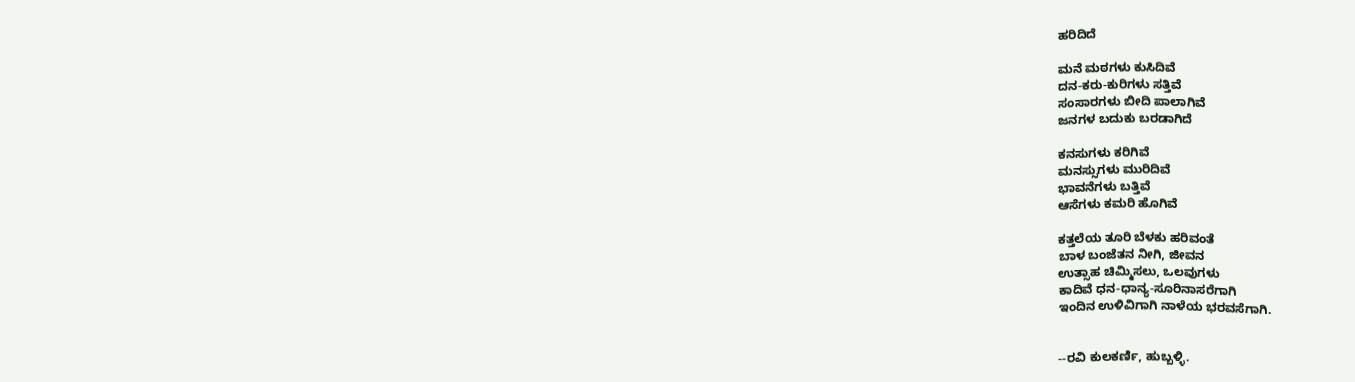ಹರಿದಿದೆ

ಮನೆ ಮಠಗಳು ಕುಸಿದಿವೆ
ದನ-ಕರು-ಕುರಿಗಳು ಸತ್ತಿವೆ
ಸಂಸಾರಗಳು ಬೀದಿ ಪಾಲಾಗಿವೆ
ಜನಗಳ ಬದುಕು ಬರಡಾಗಿದೆ

ಕನಸುಗಳು ಕರಿಗಿವೆ
ಮನಸ್ಸುಗಳು ಮುರಿದಿವೆ
ಭಾವನೆಗಳು ಬತ್ತಿವೆ
ಆಸೆಗಳು ಕಮರಿ ಹೊಗಿವೆ

ಕತ್ತಲೆಯ ತೂರಿ ಬೆಳಕು ಹರಿವಂತೆ
ಬಾಳ ಬಂಜೆತನ ನೀಗಿ, ಜೀವನ
ಉತ್ಸಾಹ ಚಿಮ್ಮಿಸಲು, ಒಲವುಗಳು
ಕಾದಿವೆ ಧನ-ಧಾನ್ಯ-ಸೂರಿನಾಸರೆಗಾಗಿ
ಇಂದಿನ ಉಳಿವಿಗಾಗಿ ನಾಳೆಯ ಭರವಸೆಗಾಗಿ.


--ರವಿ ಕುಲಕರ್ಣಿ, ಹುಬ್ಬಳ್ಳಿ.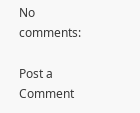No comments:

Post a Comment